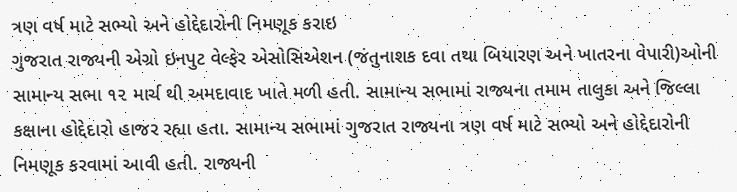ત્રણ વર્ષ માટે સભ્યો અને હોદ્દેદારોની નિમણૂક કરાઇ
ગુજરાત રાજ્યની એગ્રો ઇનપુટ વેલ્ફેર એસોસિએશન (જંતુનાશક દવા તથા બિયારણ અને ખાતરના વેપારી)ઓની સામાન્ય સભા ૧૨ માર્ચ થી અમદાવાદ ખાતે મળી હતી. સામાન્ય સભામાં રાજ્યના તમામ તાલુકા અને જિલ્લા કક્ષાના હોદ્દેદારો હાજર રહ્યા હતા. સામાન્ય સભામાં ગુજરાત રાજ્યના ત્રણ વર્ષ માટે સભ્યો અને હોદ્દેદારોની નિમણૂક કરવામાં આવી હતી. રાજ્યની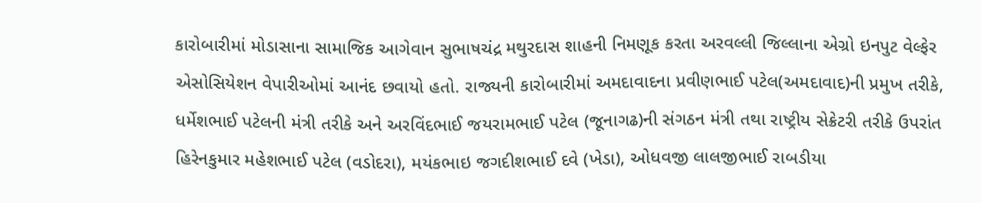કારોબારીમાં મોડાસાના સામાજિક આગેવાન સુભાષચંદ્ર મથુરદાસ શાહની નિમણૂક કરતા અરવલ્લી જિલ્લાના એગ્રો ઇનપુટ વેલ્ફેર એસોસિયેશન વેપારીઓમાં આનંદ છવાયો હતો. રાજ્યની કારોબારીમાં અમદાવાદના પ્રવીણભાઈ પટેલ(અમદાવાદ)ની પ્રમુખ તરીકે, ધર્મેશભાઈ પટેલની મંત્રી તરીકે અને અરવિંદભાઈ જયરામભાઈ પટેલ (જૂનાગઢ)ની સંગઠન મંત્રી તથા રાષ્ટ્રીય સેક્રેટરી તરીકે ઉપરાંત હિરેનકુમાર મહેશભાઈ પટેલ (વડોદરા), મયંકભાઇ જગદીશભાઈ દવે (ખેડા), ઓધવજી લાલજીભાઈ રાબડીયા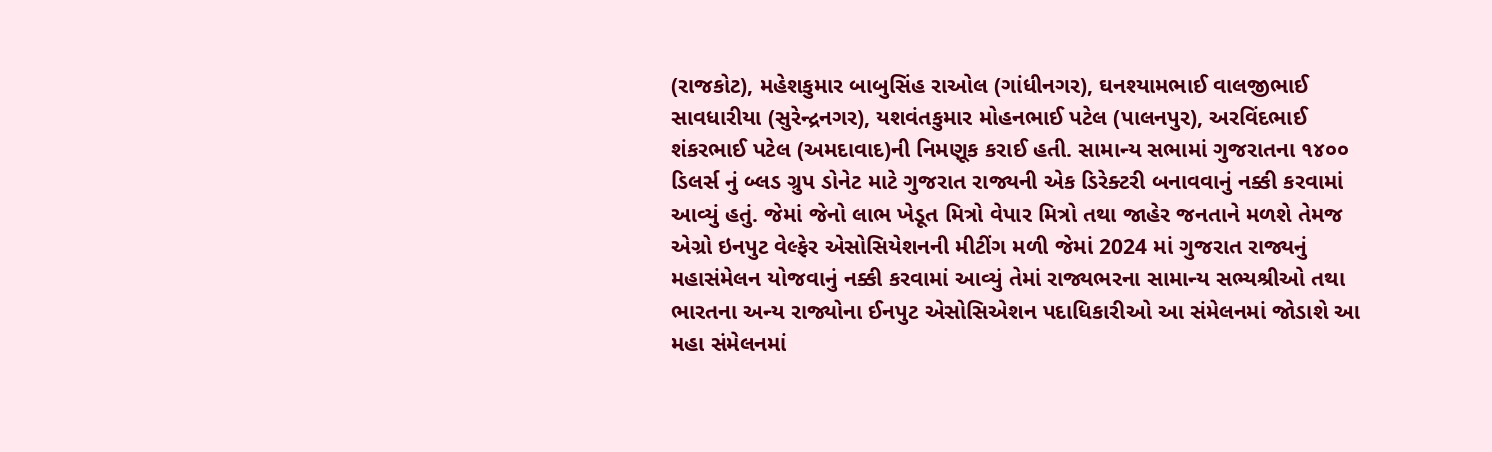(રાજકોટ), મહેશકુમાર બાબુસિંહ રાઓલ (ગાંધીનગર), ઘનશ્યામભાઈ વાલજીભાઈ સાવધારીયા (સુરેન્દ્રનગર), યશવંતકુમાર મોહનભાઈ પટેલ (પાલનપુર), અરવિંદભાઈ શંકરભાઈ પટેલ (અમદાવાદ)ની નિમણૂક કરાઈ હતી. સામાન્ય સભામાં ગુજરાતના ૧૪૦૦ ડિલર્સ નું બ્લડ ગ્રુપ ડોનેટ માટે ગુજરાત રાજ્યની એક ડિરેક્ટરી બનાવવાનું નક્કી કરવામાં આવ્યું હતું. જેમાં જેનો લાભ ખેડૂત મિત્રો વેપાર મિત્રો તથા જાહેર જનતાને મળશે તેમજ એગ્રો ઇનપુટ વેલ્ફેર એસોસિયેશનની મીટીંગ મળી જેમાં 2024 માં ગુજરાત રાજ્યનું મહાસંમેલન યોજવાનું નક્કી કરવામાં આવ્યું તેમાં રાજ્યભરના સામાન્ય સભ્યશ્રીઓ તથા ભારતના અન્ય રાજ્યોના ઈનપુટ એસોસિએશન પદાધિકારીઓ આ સંમેલનમાં જોડાશે આ મહા સંમેલનમાં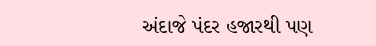અંદાજે પંદર હજારથી પણ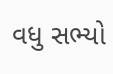વધુ સભ્યો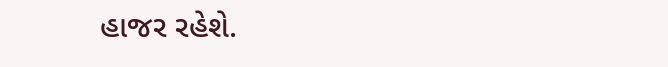હાજર રહેશે.